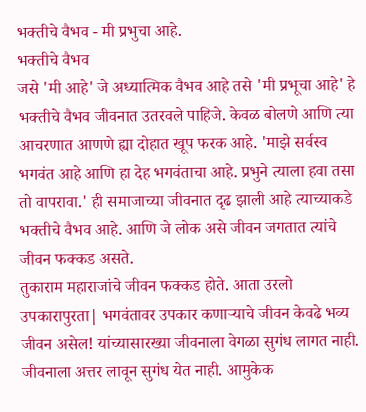भक्तीचे वैभव - मी प्रभुचा आहे.
भक्तीचे वैभव
जसे 'मी आहे' जे अध्यात्मिक वैभव आहे तसे 'मी प्रभूचा आहे' हे भक्तीचे वैभव जीवनात उतरवले पाहिजे. केवळ बोलणे आणि त्या आचरणात आणणे ह्या दोहात खूप फरक आहे. 'माझे सर्वस्व भगवंत आहे आणि हा देह भगवंताचा आहे. प्रभुने त्याला हवा तसा तो वापरावा.' ही समाजाच्या जीवनात दृढ झाली आहे त्याच्याकडे भक्तीचे वैभव आहे. आणि जे लोक असे जीवन जगतात त्यांचे जीवन फक्कड असते.
तुकाराम महाराजांचे जीवन फक्कड होते. आता उरलो उपकारापुरता| भगवंतावर उपकार कणाऱ्याचे जीवन केवढे भव्य जीवन असेल! यांच्यासारख्या जीवनाला वेगळा सुगंध लागत नाही. जीवनाला अत्तर लावून सुगंध येत नाही. आमुकेक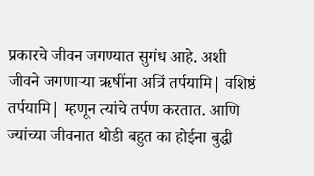प्रकारचे जीवन जगण्यात सुगंध आहे. अशी जीवने जगणाऱ्या ऋषींना अत्रिं तर्पयामि| वशिष्ठं तर्पयामि| म्हणून त्यांचे तर्पण करतात. आणि ज्यांच्या जीवनात थोडी बहुत का होईना बुद्धी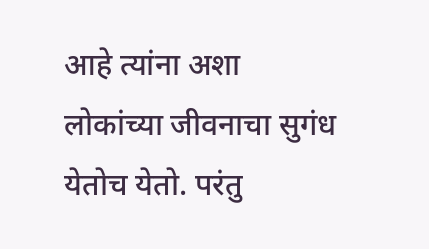आहे त्यांना अशा लोकांच्या जीवनाचा सुगंध येतोच येतो. परंतु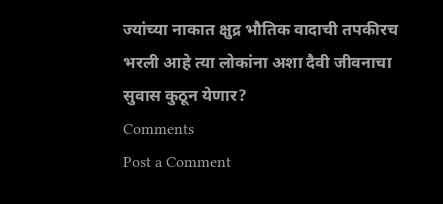ज्यांच्या नाकात क्षुद्र भौतिक वादाची तपकीरच भरली आहे त्या लोकांना अशा दैवी जीवनाचा सुवास कुठून येणार?
Comments
Post a Comment